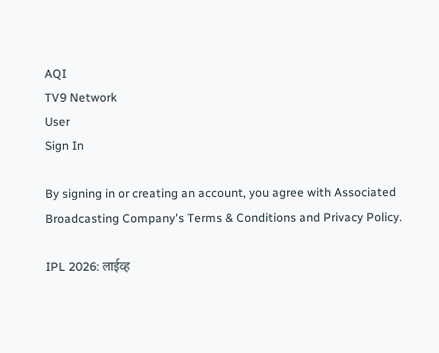AQI
TV9 Network
User
Sign In

By signing in or creating an account, you agree with Associated Broadcasting Company's Terms & Conditions and Privacy Policy.

IPL 2026: लाईव्ह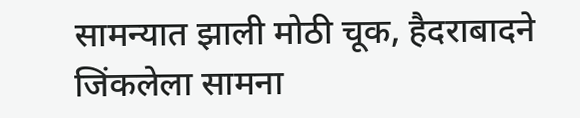सामन्यात झाली मोठी चूक, हैदराबादने जिंकलेला सामना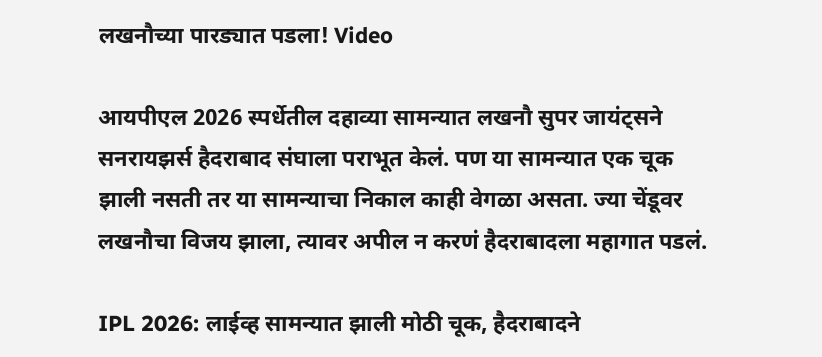लखनौच्या पारड्यात पडला! Video

आयपीएल 2026 स्पर्धेतील दहाव्या सामन्यात लखनौ सुपर जायंट्सने सनरायझर्स हैदराबाद संघाला पराभूत केलं. पण या सामन्यात एक चूक झाली नसती तर या सामन्याचा निकाल काही वेगळा असता. ज्या चेंडूवर लखनौचा विजय झाला, त्यावर अपील न करणं हैदराबादला महागात पडलं.

IPL 2026: लाईव्ह सामन्यात झाली मोठी चूक, हैदराबादने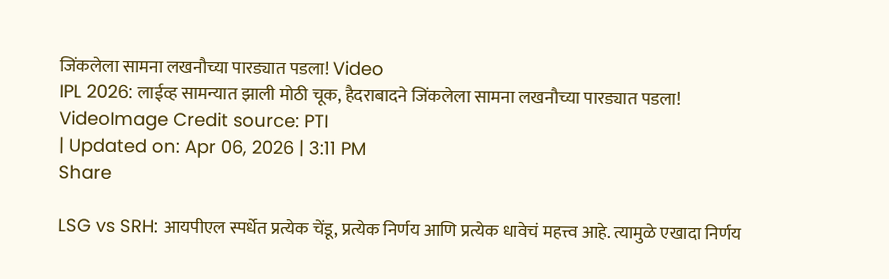जिंकलेला सामना लखनौच्या पारड्यात पडला! Video
IPL 2026: लाईव्ह सामन्यात झाली मोठी चूक, हैदराबादने जिंकलेला सामना लखनौच्या पारड्यात पडला! VideoImage Credit source: PTI
| Updated on: Apr 06, 2026 | 3:11 PM
Share

LSG vs SRH: आयपीएल स्पर्धेत प्रत्येक चेंडू, प्रत्येक निर्णय आणि प्रत्येक धावेचं महत्त्व आहे. त्यामुळे एखादा निर्णय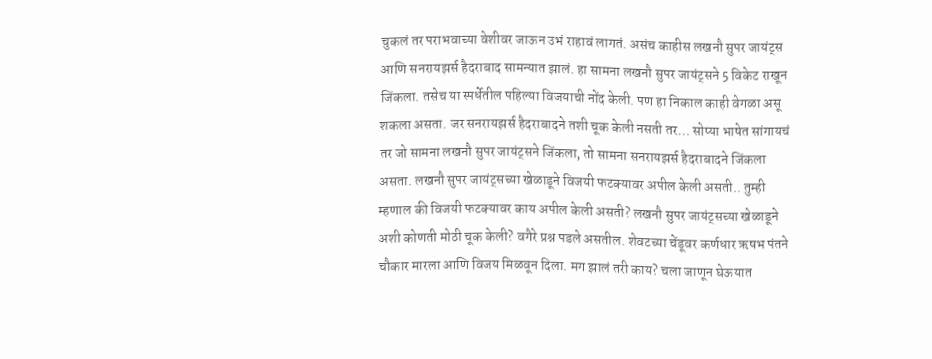चुकलं तर पराभवाच्या वेशीवर जाऊन उभं राहावं लागतं. असंच काहीस लखनौ सुपर जायंट्स आणि सनरायझर्स हैदराबाद सामन्यात झालं. हा सामना लखनौ सुपर जायंट्सने 5 विकेट राखून जिंकला. तसेच या स्पर्धेतील पहिल्या विजयाची नोंद केली. पण हा निकाल काही वेगळा असू शकला असता. जर सनरायझर्स हैदराबादने तशी चूक केली नसती तर… सोप्या भाषेत सांगायचं तर जो सामना लखनौ सुपर जायंट्सने जिंकला, तो सामना सनरायझर्स हैदराबादने जिंकला असता. लखनौ सुपर जायंट्सच्या खेळाडूने विजयी फटक्यावर अपील केली असती.. तुम्ही म्हणाल की विजयी फटक्यावर काय अपील केली असती? लखनौ सुपर जायंट्सच्या खेळाडूने अशी कोणती मोठी चूक केली? वगैरे प्रश्न पडले असतील. शेवटच्या चेंडूवर कर्णधार ऋषभ पंतने चौकार मारला आणि विजय मिळवून दिला. मग झालं तरी काय? चला जाणून घेऊयात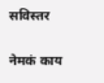सविस्तर

नेमकं काय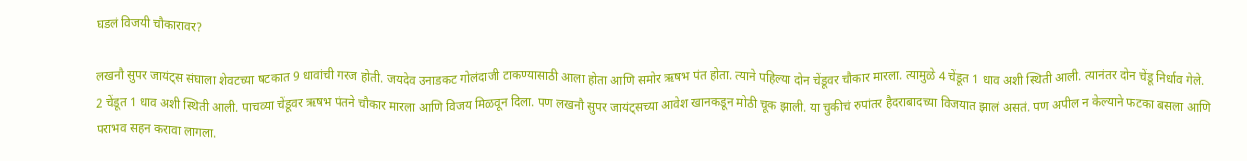घडलं विजयी चौकारावर?

लखनौ सुपर जायंट्स संघाला शेवटच्या षटकात 9 धावांची गरज होती. जयदेव उनाडकट गोलंदाजी टाकण्यासाठी आला होता आणि समोर ऋषभ पंत होता. त्याने पहिल्या दोन चेंडूवर चौकार मारला. त्यामुळे 4 चेंडूत 1 धाव अशी स्थिती आली. त्यानंतर दोन चेंडू निर्धाव गेले. 2 चेंडूत 1 धाव अशी स्थिती आली. पाचव्या चेंडूवर ऋषभ पंतने चौकार मारला आणि विजय मिळवून दिला. पण लखनौ सुपर जायंट्सच्या आवेश खानकडून मोठी चूक झाली. या चुकीचं रुपांतर हैदराबादच्या विजयात झालं असतं. पण अपील न केल्याने फटका बसला आणि पराभव सहन करावा लागला.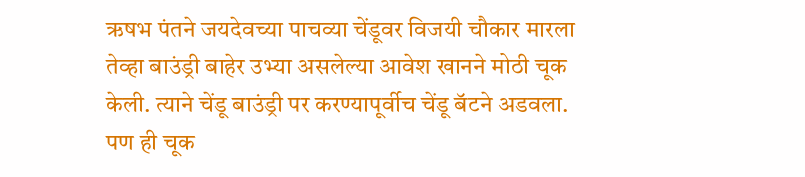ऋषभ पंतने जयदेवच्या पाचव्या चेंडूवर विजयी चौकार मारला तेव्हा बाउंड्री बाहेर उभ्या असलेल्या आवेश खानने मोठी चूक केली. त्याने चेंडू बाउंड्री पर करण्यापूर्वीच चेंडू बॅटने अडवला. पण ही चूक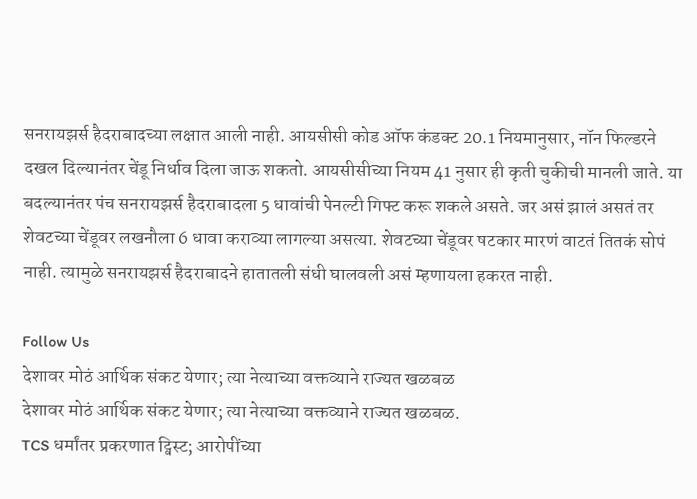सनरायझर्स हैदराबादच्या लक्षात आली नाही. आयसीसी कोड ऑफ कंडक्ट 20.1 नियमानुसार, नॉन फिल्डरने दखल दिल्यानंतर चेंडू निर्धाव दिला जाऊ शकतो. आयसीसीच्या नियम 41 नुसार ही कृती चुकीची मानली जाते. या बदल्यानंतर पंच सनरायझर्स हैदराबादला 5 धावांची पेनल्टी गिफ्ट करू शकले असते. जर असं झालं असतं तर शेवटच्या चेंडूवर लखनौला 6 धावा कराव्या लागल्या असत्या. शेवटच्या चेंडूवर षटकार मारणं वाटतं तितकं सोपं नाही. त्यामुळे सनरायझर्स हैदराबादने हातातली संधी घालवली असं म्हणायला हकरत नाही.

Follow Us
देशावर मोठं आर्थिक संकट येणार; त्या नेत्याच्या वक्तव्याने राज्यत खळबळ
देशावर मोठं आर्थिक संकट येणार; त्या नेत्याच्या वक्तव्याने राज्यत खळबळ.
TCS धर्मांतर प्रकरणात ट्विस्ट; आरोपींच्या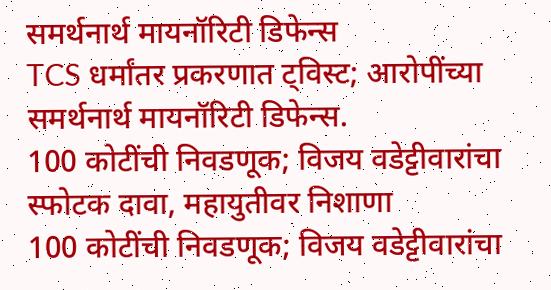समर्थनार्थ मायनॉरिटी डिफेन्स
TCS धर्मांतर प्रकरणात ट्विस्ट; आरोपींच्या समर्थनार्थ मायनॉरिटी डिफेन्स.
100 कोटींची निवडणूक; विजय वडेट्टीवारांचा स्फोटक दावा, महायुतीवर निशाणा
100 कोटींची निवडणूक; विजय वडेट्टीवारांचा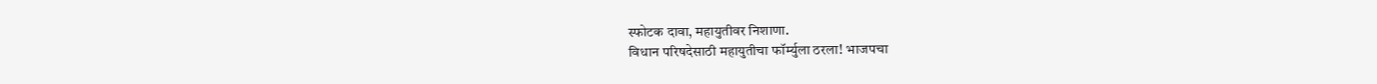स्फोटक दावा, महायुतीवर निशाणा.
विधान परिषदेसाठी महायुतीचा फॉर्म्युला ठरला! भाजपचा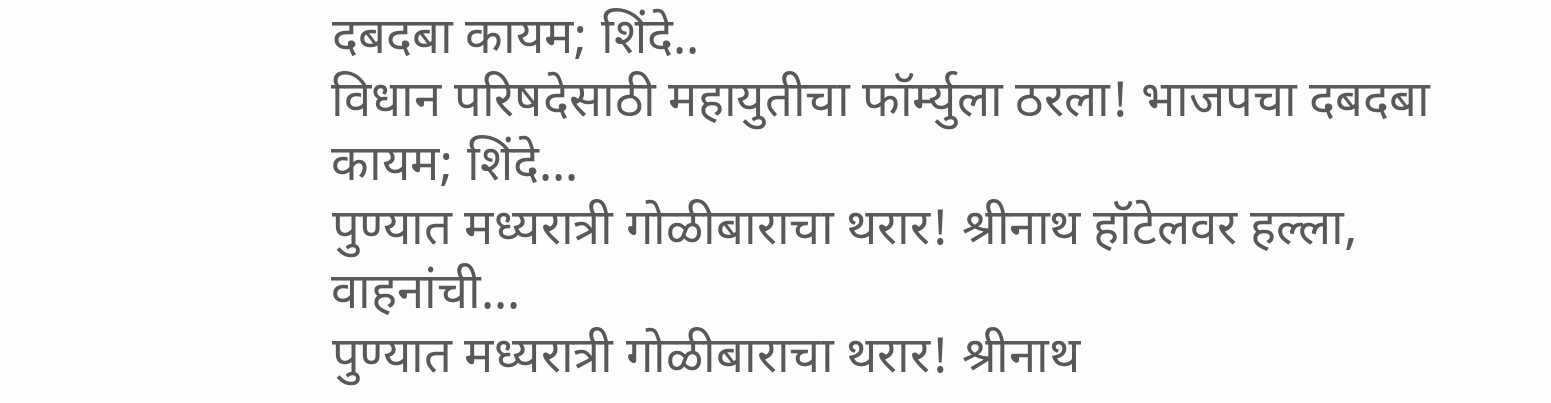दबदबा कायम; शिंदे..
विधान परिषदेसाठी महायुतीचा फॉर्म्युला ठरला! भाजपचा दबदबा कायम; शिंदे...
पुण्यात मध्यरात्री गोळीबाराचा थरार! श्रीनाथ हॉटेलवर हल्ला, वाहनांची...
पुण्यात मध्यरात्री गोळीबाराचा थरार! श्रीनाथ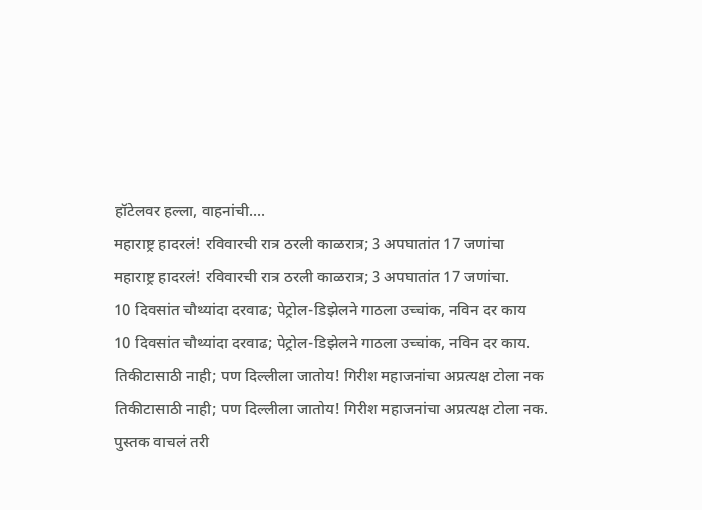हॉटेलवर हल्ला, वाहनांची....
महाराष्ट्र हादरलं! रविवारची रात्र ठरली काळरात्र; 3 अपघातांत 17 जणांचा
महाराष्ट्र हादरलं! रविवारची रात्र ठरली काळरात्र; 3 अपघातांत 17 जणांचा.
10 दिवसांत चौथ्यांदा दरवाढ; पेट्रोल-डिझेलने गाठला उच्चांक, नविन दर काय
10 दिवसांत चौथ्यांदा दरवाढ; पेट्रोल-डिझेलने गाठला उच्चांक, नविन दर काय.
तिकीटासाठी नाही; पण दिल्लीला जातोय! गिरीश महाजनांचा अप्रत्यक्ष टोला नक
तिकीटासाठी नाही; पण दिल्लीला जातोय! गिरीश महाजनांचा अप्रत्यक्ष टोला नक.
पुस्तक वाचलं तरी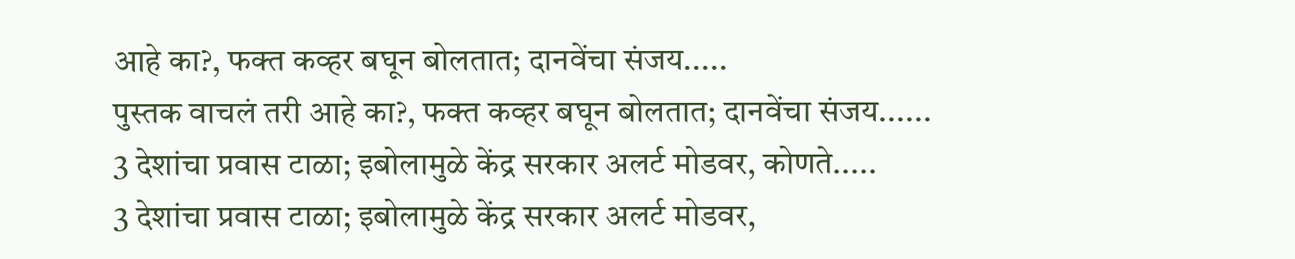आहे का?, फक्त कव्हर बघून बोलतात; दानवेंचा संजय.....
पुस्तक वाचलं तरी आहे का?, फक्त कव्हर बघून बोलतात; दानवेंचा संजय......
3 देशांचा प्रवास टाळा; इबोलामुळे केंद्र सरकार अलर्ट मोडवर, कोणते.....
3 देशांचा प्रवास टाळा; इबोलामुळे केंद्र सरकार अलर्ट मोडवर,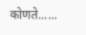कोणते......